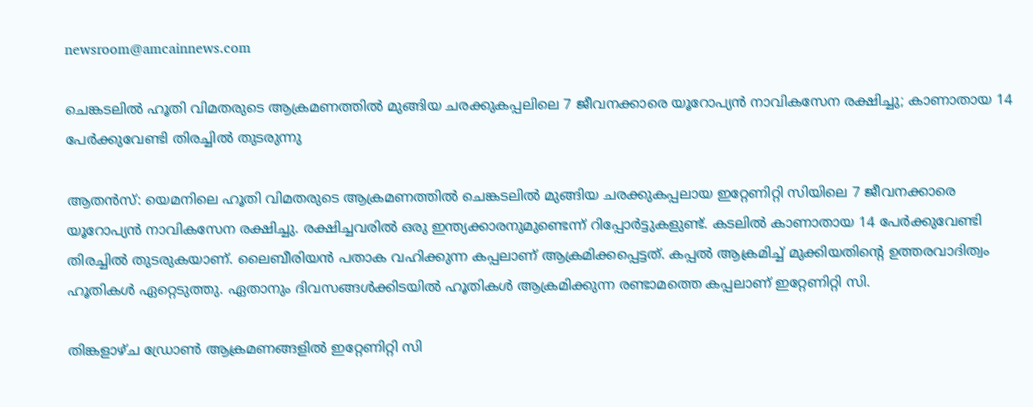newsroom@amcainnews.com

ചെങ്കടലിൽ ഹൂതി വിമതരുടെ ആക്രമണത്തിൽ മുങ്ങിയ ചരക്കുകപ്പലിലെ 7 ജീവനക്കാരെ യൂറോപ്യൻ നാവികസേന രക്ഷിച്ചു; കാണാതായ 14 പേർക്കുവേണ്ടി തിരച്ചിൽ തുടരുന്നു

ആതൻസ്: യെമനിലെ ഹൂതി വിമതരുടെ ആക്രമണത്തിൽ ചെങ്കടലിൽ മുങ്ങിയ ചരക്കുകപ്പലായ ഇറ്റേണിറ്റി സിയിലെ 7 ജീവനക്കാരെ യൂറോപ്യൻ നാവികസേന രക്ഷിച്ചു. രക്ഷിച്ചവരിൽ ഒരു ഇന്ത്യക്കാരനുമുണ്ടെന്ന് റിപ്പോർട്ടുകളുണ്ട്. കടലിൽ കാണാതായ 14 പേർക്കുവേണ്ടി തിരച്ചിൽ തുടരുകയാണ്. ലൈബീരിയൻ പതാക വഹിക്കുന്ന കപ്പലാണ് ആക്രമിക്കപ്പെട്ടത്. കപ്പൽ ആക്രമിച്ച് മുക്കിയതിന്റെ ഉത്തരവാദിത്വം ഹൂതികൾ ഏറ്റെടുത്തു. ഏതാനും ദിവസങ്ങൾക്കിടയിൽ ഹൂതികൾ ആക്രമിക്കുന്ന രണ്ടാമത്തെ കപ്പലാണ് ഇറ്റേണിറ്റി സി.

തിങ്കളാഴ്ച ഡ്രോൺ ആക്രമണങ്ങളിൽ ഇറ്റേണിറ്റി സി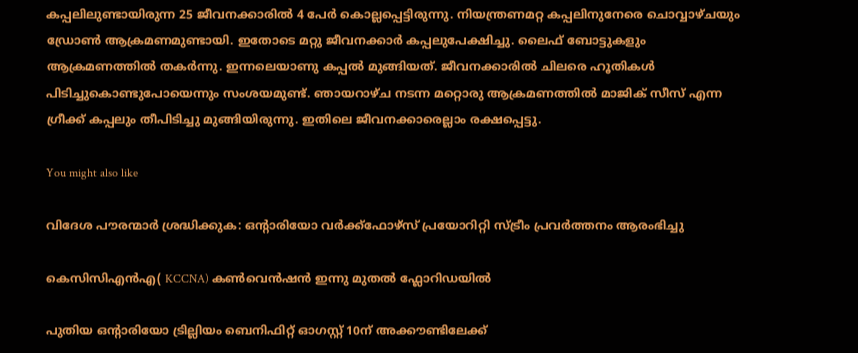കപ്പലിലുണ്ടായിരുന്ന 25 ജീവനക്കാരിൽ 4 പേർ കൊല്ലപ്പെട്ടിരുന്നു. നിയന്ത്രണമറ്റ കപ്പലിനുനേരെ ചൊവ്വാഴ്ചയും ഡ്രോൺ ആക്രമണമുണ്ടായി. ഇതോടെ മറ്റു ജീവനക്കാർ കപ്പലുപേക്ഷിച്ചു. ലൈഫ് ബോട്ടുകളും ആക്രമണത്തിൽ തകർന്നു. ഇന്നലെയാണു കപ്പൽ മുങ്ങിയത്. ജീവനക്കാരിൽ ചിലരെ ഹൂതികൾ പിടിച്ചുകൊണ്ടുപോയെന്നും സംശയമുണ്ട്. ഞായറാഴ്ച നടന്ന മറ്റൊരു ആക്രമണത്തിൽ മാജിക് സീസ് എന്ന ഗ്രീക്ക് കപ്പലും തീപിടിച്ചു മുങ്ങിയിരുന്നു. ഇതിലെ ജീവനക്കാരെല്ലാം രക്ഷപ്പെട്ടു.

You might also like

വിദേശ പൗരന്മാർ ശ്രദ്ധിക്കുക: ഒൻ്റാരിയോ വർക്ക്ഫോഴ്‌സ് പ്രയോറിറ്റി സ്ട്രീം പ്രവർത്തനം ആരംഭിച്ചു

കെസിസിഎന്‍എ( KCCNA) കണ്‍വെന്‍ഷൻ ഇന്നു മുതൽ ഫ്ലോറിഡയിൽ

പുതിയ ഒൻ്റാരിയോ ട്രില്ലിയം ബെനിഫിറ്റ് ഓഗസ്റ്റ് 10ന് അക്കൗണ്ടിലേക്ക്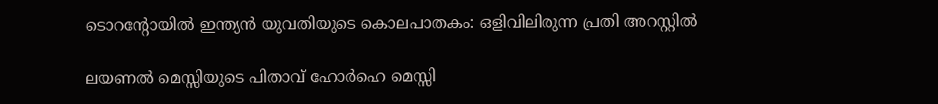ടൊറൻ്റോയിൽ ഇന്ത്യൻ യുവതിയുടെ കൊലപാതകം: ഒളിവിലിരുന്ന പ്രതി അറസ്റ്റിൽ

ലയണൽ മെസ്സിയുടെ പിതാവ് ഹോർഹെ മെസ്സി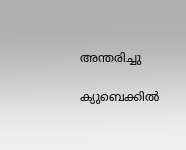അന്തരിച്ചു

ക്യുബെക്കിൽ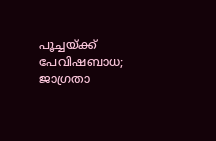പൂച്ചയ്ക്ക് പേവിഷബാധ; ജാഗ്രതാ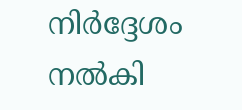നിർദ്ദേശം നൽകി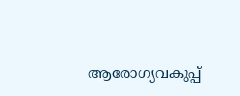ആരോഗ്യവകുപ്പ്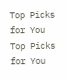Top Picks for You
Top Picks for You